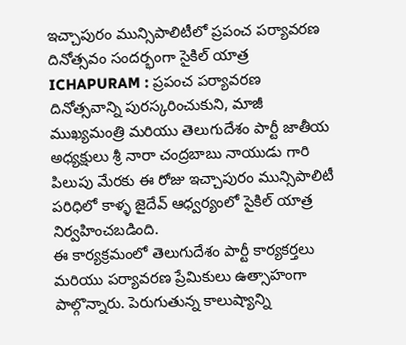ఇచ్చాపురం మున్సిపాలిటీలో ప్రపంచ పర్యావరణ దినోత్సవం సందర్భంగా సైకిల్ యాత్ర
ICHAPURAM : ప్రపంచ పర్యావరణ దినోత్సవాన్ని పురస్కరించుకుని, మాజీ ముఖ్యమంత్రి మరియు తెలుగుదేశం పార్టీ జాతీయ అధ్యక్షులు శ్రీ నారా చంద్రబాబు నాయుడు గారి పిలుపు మేరకు ఈ రోజు ఇచ్చాపురం మున్సిపాలిటీ పరిధిలో కాళ్ళ జైదేవ్ ఆధ్వర్యంలో సైకిల్ యాత్ర నిర్వహించబడింది.
ఈ కార్యక్రమంలో తెలుగుదేశం పార్టీ కార్యకర్తలు మరియు పర్యావరణ ప్రేమికులు ఉత్సాహంగా పాల్గొన్నారు. పెరుగుతున్న కాలుష్యాన్ని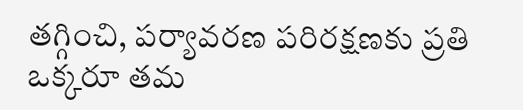తగ్గించి, పర్యావరణ పరిరక్షణకు ప్రతి ఒక్కరూ తమ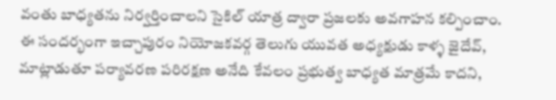వంతు బాధ్యతను నిర్వర్తించాలని సైకిల్ యాత్ర ద్వారా ప్రజలకు అవగాహన కల్పించాం.
ఈ సందర్భంగా ఇచ్చాపురం నియోజకవర్గ తెలుగు యువత అధ్యక్షుడు కాళ్ళ జైదేవ్, మాట్లాడుతూ పర్యావరణ పరిరక్షణ అనేది కేవలం ప్రభుత్వ బాధ్యత మాత్రమే కాదని,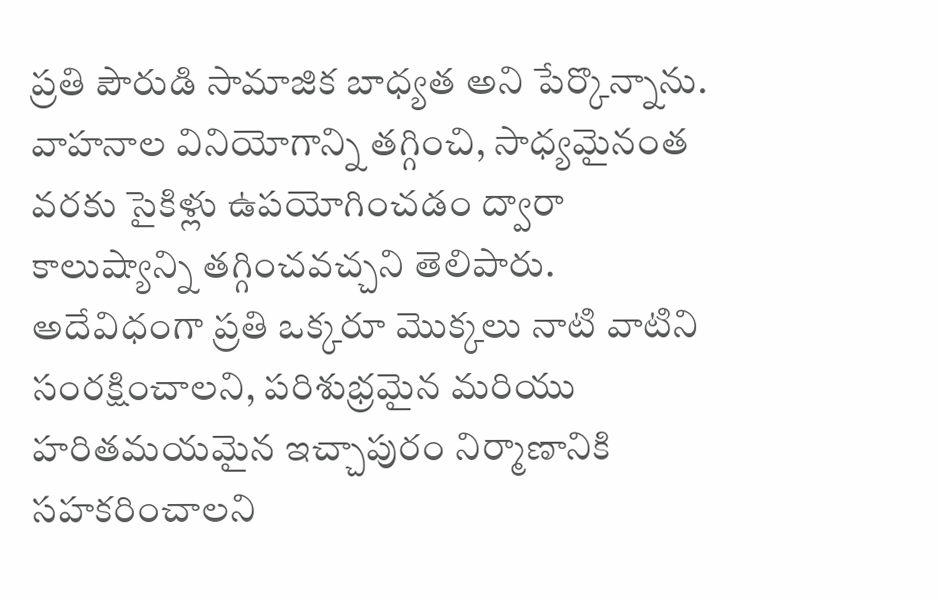ప్రతి పౌరుడి సామాజిక బాధ్యత అని పేర్కొన్నాను. వాహనాల వినియోగాన్ని తగ్గించి, సాధ్యమైనంత వరకు సైకిళ్లు ఉపయోగించడం ద్వారా కాలుష్యాన్ని తగ్గించవచ్చని తెలిపారు.
అదేవిధంగా ప్రతి ఒక్కరూ మొక్కలు నాటి వాటిని సంరక్షించాలని, పరిశుభ్రమైన మరియు హరితమయమైన ఇచ్చాపురం నిర్మాణానికి సహకరించాలని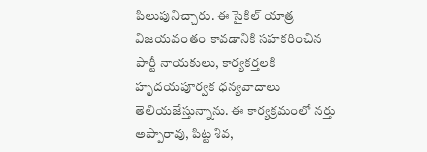పిలుపునిచ్చారు. ఈ సైకిల్ యాత్ర విజయవంతం కావడానికి సహకరించిన పార్టీ నాయకులు, కార్యకర్తలకి హృదయపూర్వక ధన్యవాదాలు తెలియజేస్తున్నాను. ఈ కార్యక్రమంలో నర్తు అప్పారావు, పిట్ట శివ,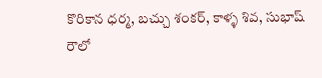కొరికాన ధర్మ, బచ్చు శంకర్, కాళ్ళ శివ, సుభాష్ రౌలో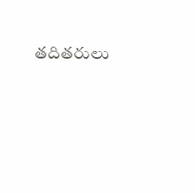తదితరులు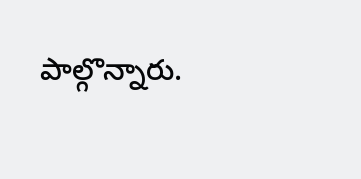పాల్గొన్నారు.